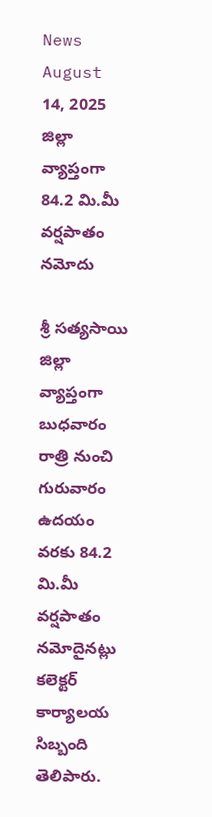News August 14, 2025
జిల్లా వ్యాప్తంగా 84.2 మి.మీ వర్షపాతం నమోదు

శ్రీ సత్యసాయి జిల్లా వ్యాప్తంగా బుధవారం రాత్రి నుంచి గురువారం ఉదయం వరకు 84.2 మి.మీ వర్షపాతం నమోదైనట్లు కలెక్టర్ కార్యాలయ సిబ్బంది తెలిపారు.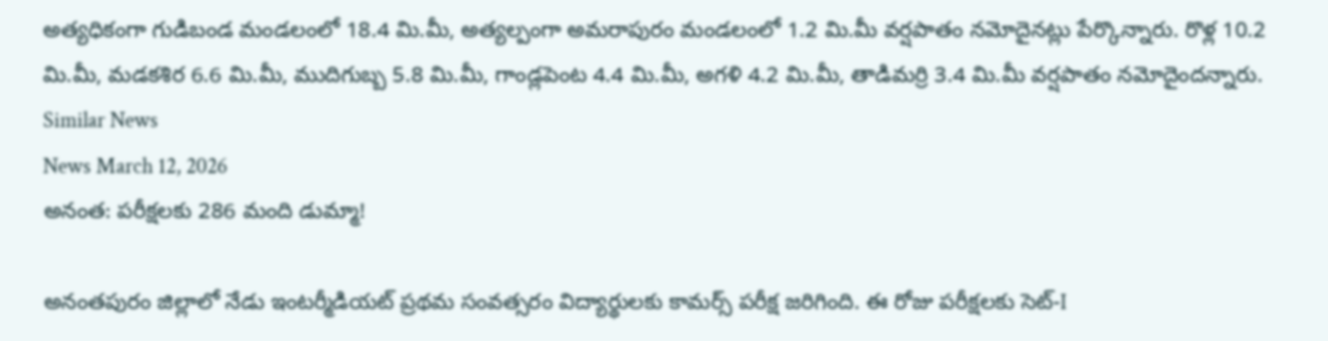అత్యధికంగా గుడిబండ మండలంలో 18.4 మి.మీ, అత్యల్పంగా అమరాపురం మండలంలో 1.2 మి.మీ వర్షపాతం నమోదైనట్లు పేర్కొన్నారు. రొళ్ల 10.2 మి.మీ, మడకశిర 6.6 మి.మీ, ముదిగుబ్బ 5.8 మి.మీ, గాండ్లపెంట 4.4 మి.మీ, అగళి 4.2 మి.మీ, తాడిమర్రి 3.4 మి.మీ వర్షపాతం నమోదైందన్నారు.
Similar News
News March 12, 2026
అనంత: పరీక్షలకు 286 మంది డుమ్మా!

అనంతపురం జిల్లాలో నేడు ఇంటర్మీడియట్ ప్రథమ సంవత్సరం విద్యార్థులకు కామర్స్ పరీక్ష జరిగింది. ఈ రోజు పరీక్షలకు సెట్-I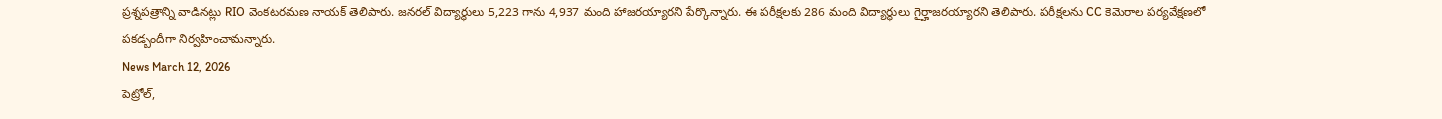ప్రశ్నపత్రాన్ని వాడినట్లు RIO వెంకటరమణ నాయక్ తెలిపారు. జనరల్ విద్యార్థులు 5,223 గాను 4,937 మంది హాజరయ్యారని పేర్కొన్నారు. ఈ పరీక్షలకు 286 మంది విద్యార్థులు గైర్హాజరయ్యారని తెలిపారు. పరీక్షలను CC కెమెరాల పర్యవేక్షణలో పకడ్బందీగా నిర్వహించామన్నారు.
News March 12, 2026
పెట్రోల్,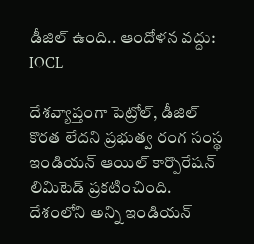డీజిల్ ఉంది.. ఆందోళన వద్దు: IOCL

దేశవ్యాప్తంగా పెట్రోల్, డీజిల్ కొరత లేదని ప్రభుత్వ రంగ సంస్థ ఇండియన్ ఆయిల్ కార్పొరేషన్ లిమిటెడ్ ప్రకటించింది. దేశంలోని అన్ని ఇండియన్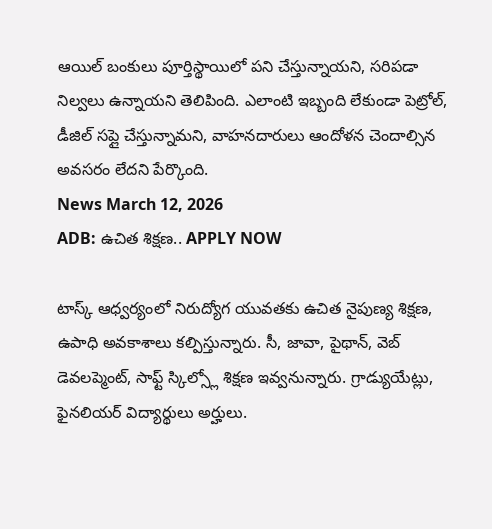ఆయిల్ బంకులు పూర్తిస్థాయిలో పని చేస్తున్నాయని, సరిపడా నిల్వలు ఉన్నాయని తెలిపింది. ఎలాంటి ఇబ్బంది లేకుండా పెట్రోల్, డీజిల్ సప్లై చేస్తున్నామని, వాహనదారులు ఆందోళన చెందాల్సిన అవసరం లేదని పేర్కొంది.
News March 12, 2026
ADB: ఉచిత శిక్షణ.. APPLY NOW

టాస్క్ ఆధ్వర్యంలో నిరుద్యోగ యువతకు ఉచిత నైపుణ్య శిక్షణ, ఉపాధి అవకాశాలు కల్పిస్తున్నారు. సీ, జావా, పైథాన్, వెబ్ డెవలప్మెంట్, సాఫ్ట్ స్కిల్స్లో శిక్షణ ఇవ్వనున్నారు. గ్రాడ్యుయేట్లు, ఫైనలియర్ విద్యార్థులు అర్హులు.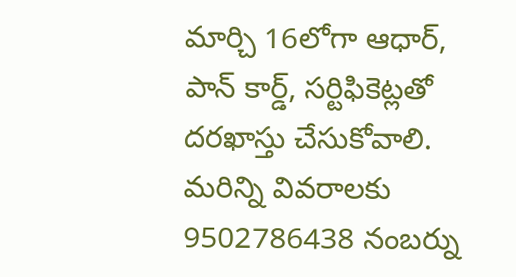మార్చి 16లోగా ఆధార్, పాన్ కార్డ్, సర్టిఫికెట్లతో దరఖాస్తు చేసుకోవాలి. మరిన్ని వివరాలకు 9502786438 నంబర్ను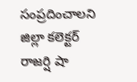సంప్రదించాలని జిల్లా కలెక్టర్ రాజర్షి షా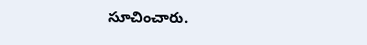సూచించారు.